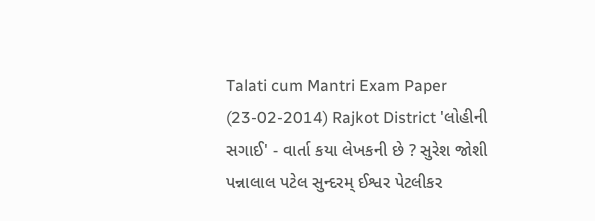Talati cum Mantri Exam Paper (23-02-2014) Rajkot District 'લોહીની સગાઈ' - વાર્તા કયા લેખકની છે ? સુરેશ જોશી પન્નાલાલ પટેલ સુન્દરમ્ ઈશ્વર પેટલીકર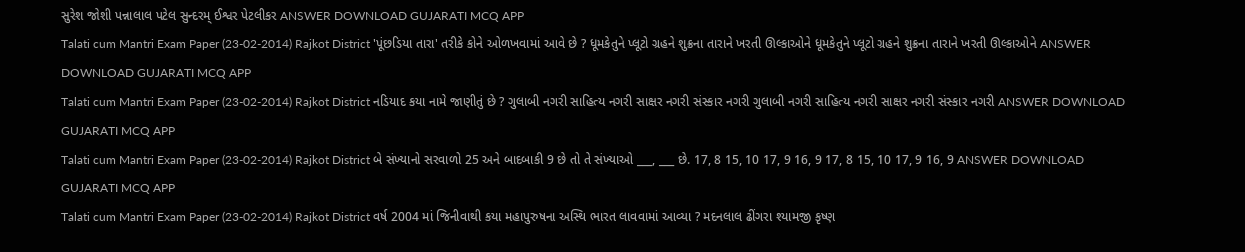સુરેશ જોશી પન્નાલાલ પટેલ સુન્દરમ્ ઈશ્વર પેટલીકર ANSWER DOWNLOAD GUJARATI MCQ APP
Talati cum Mantri Exam Paper (23-02-2014) Rajkot District 'પૂંછડિયા તારા' તરીકે કોને ઓળખવામાં આવે છે ? ધૂમકેતુને પ્લૂટો ગ્રહને શુક્રના તારાને ખરતી ઊલ્કાઓને ધૂમકેતુને પ્લૂટો ગ્રહને શુક્રના તારાને ખરતી ઊલ્કાઓને ANSWER DOWNLOAD GUJARATI MCQ APP
Talati cum Mantri Exam Paper (23-02-2014) Rajkot District નડિયાદ કયા નામે જાણીતું છે ? ગુલાબી નગરી સાહિત્ય નગરી સાક્ષર નગરી સંસ્કાર નગરી ગુલાબી નગરી સાહિત્ય નગરી સાક્ષર નગરી સંસ્કાર નગરી ANSWER DOWNLOAD GUJARATI MCQ APP
Talati cum Mantri Exam Paper (23-02-2014) Rajkot District બે સંખ્યાનો સરવાળો 25 અને બાદબાકી 9 છે તો તે સંખ્યાઓ ___, ___ છે. 17, 8 15, 10 17, 9 16, 9 17, 8 15, 10 17, 9 16, 9 ANSWER DOWNLOAD GUJARATI MCQ APP
Talati cum Mantri Exam Paper (23-02-2014) Rajkot District વર્ષ 2004 માં જિનીવાથી કયા મહાપુરુષના અસ્થિ ભારત લાવવામાં આવ્યા ? મદનલાલ ઢીંગરા શ્યામજી કૃષ્ણ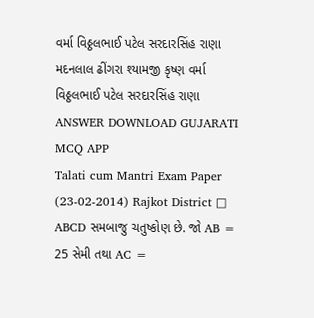વર્મા વિઠ્ઠલભાઈ પટેલ સરદારસિંહ રાણા મદનલાલ ઢીંગરા શ્યામજી કૃષ્ણ વર્મા વિઠ્ઠલભાઈ પટેલ સરદારસિંહ રાણા ANSWER DOWNLOAD GUJARATI MCQ APP
Talati cum Mantri Exam Paper (23-02-2014) Rajkot District □ ABCD સમબાજુ ચતુષ્કોણ છે. જો AB = 25 સેમી તથા AC =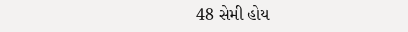48 સેમી હોય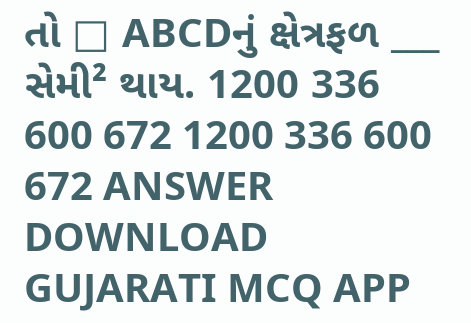તો □ ABCDનું ક્ષેત્રફળ ___ સેમી² થાય. 1200 336 600 672 1200 336 600 672 ANSWER DOWNLOAD GUJARATI MCQ APP